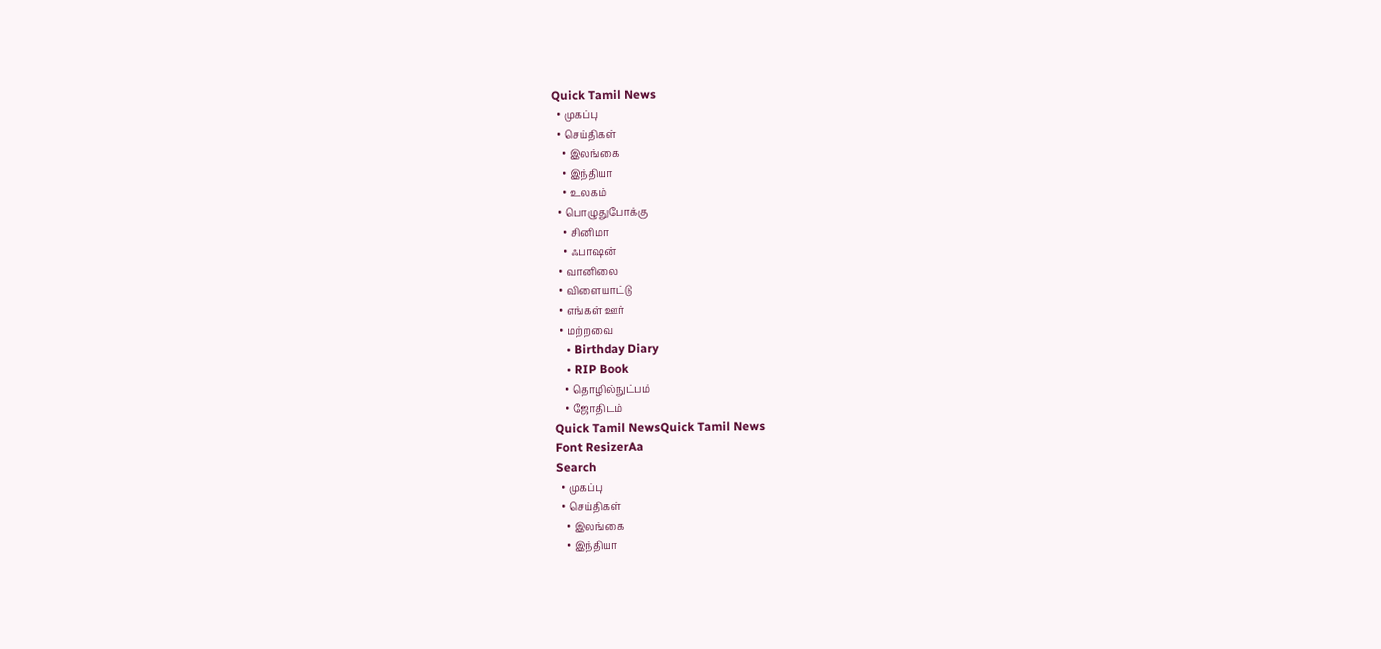Quick Tamil News
  • முகப்பு
  • செய்திகள்
    • இலங்கை
    • இந்தியா
    • உலகம்
  • பொழுதுபோக்கு
    • சினிமா
    • ஃபாஷன்
  • வானிலை
  • விளையாட்டு
  • எங்கள் ஊர்
  • மற்றவை
    • Birthday Diary
    • RIP Book
    • தொழில்நுட்பம்
    • ஜோதிடம்
Quick Tamil NewsQuick Tamil News
Font ResizerAa
Search
  • முகப்பு
  • செய்திகள்
    • இலங்கை
    • இந்தியா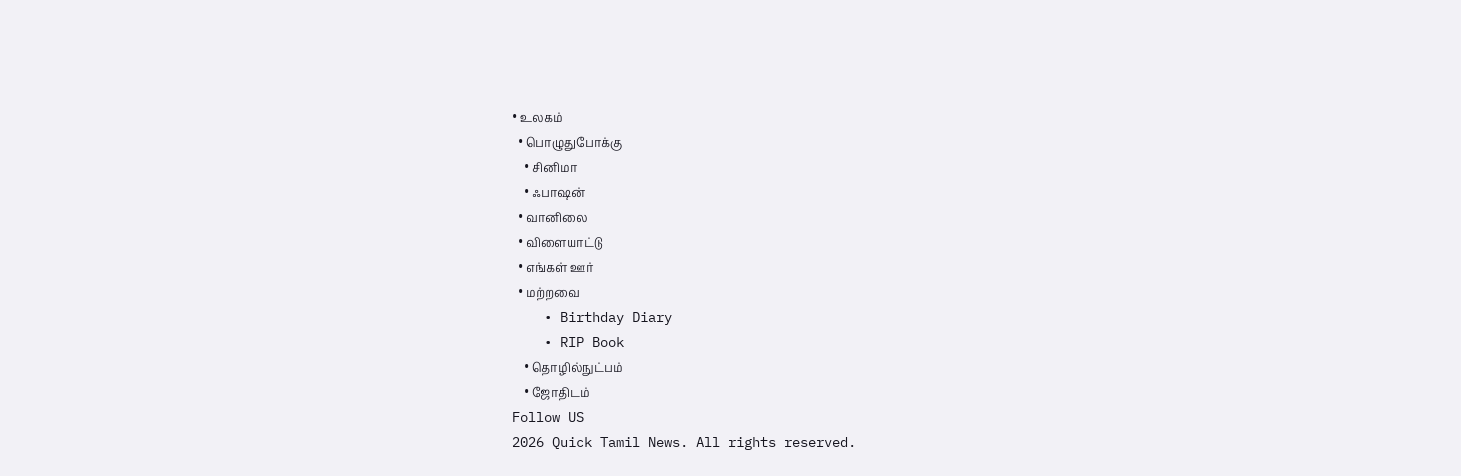• உலகம்
  • பொழுதுபோக்கு
    • சினிமா
    • ஃபாஷன்
  • வானிலை
  • விளையாட்டு
  • எங்கள் ஊர்
  • மற்றவை
    • Birthday Diary
    • RIP Book
    • தொழில்நுட்பம்
    • ஜோதிடம்
Follow US
2026 Quick Tamil News. All rights reserved.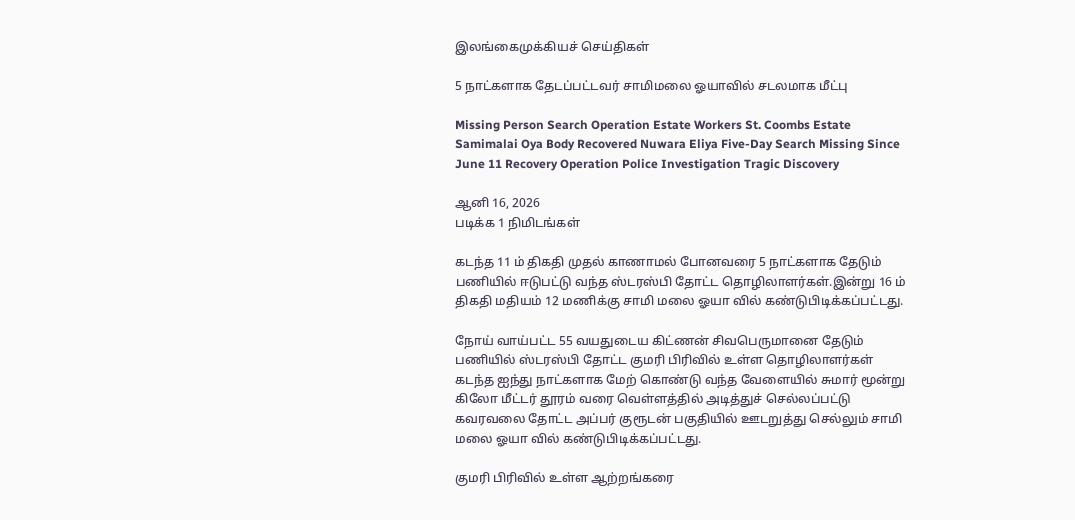இலங்கைமுக்கியச் செய்திகள்

5 நாட்களாக தேடப்பட்டவர் சாமிமலை ஓயாவில் சடலமாக மீட்பு

Missing Person Search Operation Estate Workers St. Coombs Estate Samimalai Oya Body Recovered Nuwara Eliya Five-Day Search Missing Since June 11 Recovery Operation Police Investigation Tragic Discovery

ஆனி 16, 2026
படிக்க 1 நிமிடங்கள்

கடந்த 11 ம் திகதி முதல் காணாமல் போனவரை 5 நாட்களாக தேடும் பணியில் ஈடுபட்டு வந்த ஸ்டரஸ்பி தோட்ட தொழிலாளர்கள்.இன்று 16 ம் திகதி மதியம் 12 மணிக்கு சாமி மலை ஓயா வில் கண்டுபிடிக்கப்பட்டது.

நோய் வாய்பட்ட 55 வயதுடைய கிட்ணன் சிவபெருமானை தேடும் பணியில் ஸ்டரஸ்பி தோட்ட குமரி பிரிவில் உள்ள தொழிலாளர்கள் கடந்த ஐந்து நாட்களாக மேற் கொண்டு வந்த வேளையில் சுமார் மூன்று கிலோ மீட்டர் தூரம் வரை வெள்ளத்தில் அடித்துச் செல்லப்பட்டு கவரவலை தோட்ட அப்பர் குரூடன் பகுதியில் ஊடறுத்து செல்லும் சாமி மலை ஓயா வில் கண்டுபிடிக்கப்பட்டது.

குமரி பிரிவில் உள்ள ஆற்றங்கரை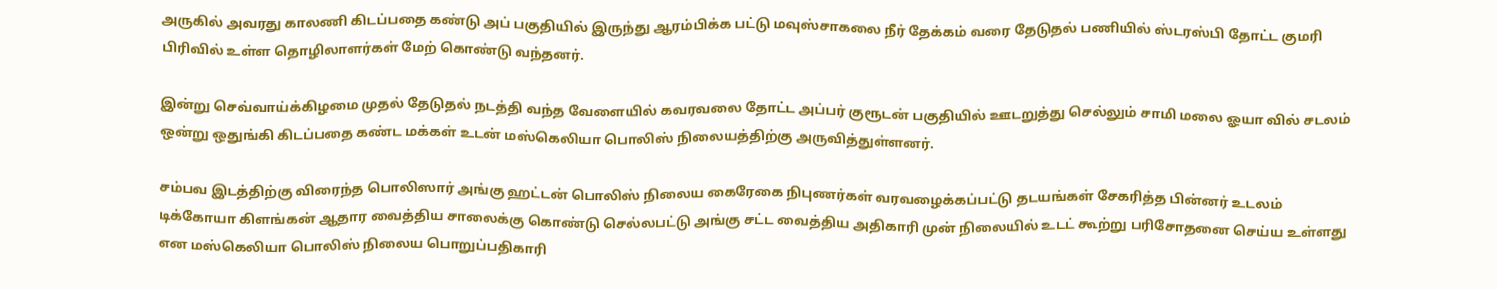அருகில் அவரது காலணி கிடப்பதை கண்டு அப் பகுதியில் இருந்து ஆரம்பிக்க பட்டு மவுஸ்சாகலை நீர் தேக்கம் வரை தேடுதல் பணியில் ஸ்டரஸ்பி தோட்ட குமரி பிரிவில் உள்ள தொழிலாளர்கள் மேற் கொண்டு வந்தனர்.

இன்று செவ்வாய்க்கிழமை முதல் தேடுதல் நடத்தி வந்த வேளையில் கவரவலை தோட்ட அப்பர் குரூடன் பகுதியில் ஊடறுத்து செல்லும் சாமி மலை ஓயா வில் சடலம் ஒன்று ஒதுங்கி கிடப்பதை கண்ட மக்கள் உடன் மஸ்கெலியா பொலிஸ் நிலையத்திற்கு அருவித்துள்ளனர்.

சம்பவ இடத்திற்கு விரைந்த பொலிஸார் அங்கு ஹட்டன் பொலிஸ் நிலைய கைரேகை நிபுணர்கள் வரவழைக்கப்பட்டு தடயங்கள் சேகரித்த பின்னர் உடலம் டிக்கோயா கிளங்கன் ஆதார வைத்திய சாலைக்கு கொண்டு செல்லபட்டு அங்கு சட்ட வைத்திய அதிகாரி முன் நிலையில் உடட் கூற்று பரிசோதனை செய்ய உள்ளது என மஸ்கெலியா பொலிஸ் நிலைய பொறுப்பதிகாரி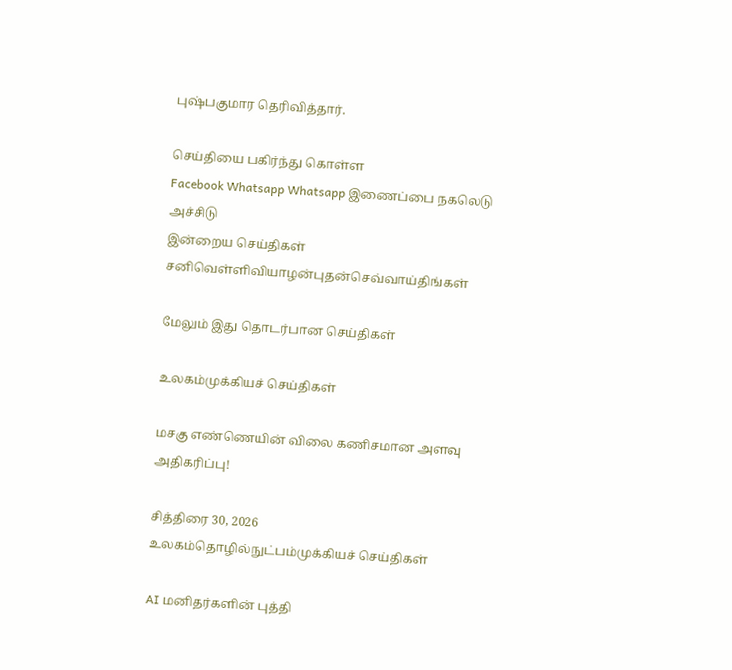புஷ்பகுமார தெரிவித்தார்.

செய்தியை பகிர்ந்து கொள்ள
Facebook Whatsapp Whatsapp இணைப்பை நகலெடு அச்சிடு
இன்றைய செய்திகள்
சனிவெள்ளிவியாழன்புதன்செவ்வாய்திங்கள்

மேலும் இது தொடர்பான செய்திகள்

உலகம்முக்கியச் செய்திகள்

மசகு எண்ணெயின் விலை கணிசமான அளவு அதிகரிப்பு!

சித்திரை 30, 2026
உலகம்தொழில்நுட்பம்முக்கியச் செய்திகள்

AI மனிதர்களின் புத்தி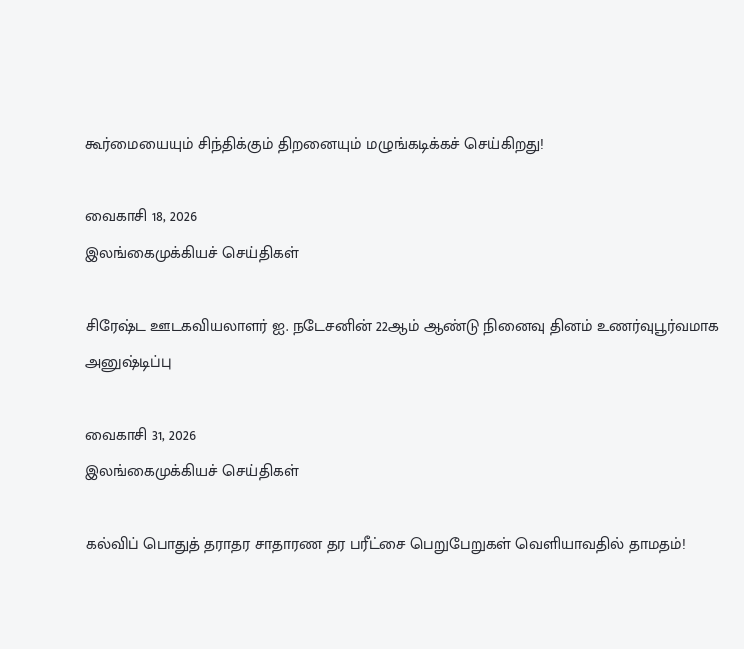கூர்மையையும் சிந்திக்கும் திறனையும் மழுங்கடிக்கச் செய்கிறது!

வைகாசி 18, 2026
இலங்கைமுக்கியச் செய்திகள்

சிரேஷ்ட ஊடகவியலாளர் ஐ. நடேசனின் 22ஆம் ஆண்டு நினைவு தினம் உணர்வுபூர்வமாக அனுஷ்டிப்பு

வைகாசி 31, 2026
இலங்கைமுக்கியச் செய்திகள்

கல்விப் பொதுத் தராதர சாதாரண தர பரீட்சை பெறுபேறுகள் வெளியாவதில் தாமதம்!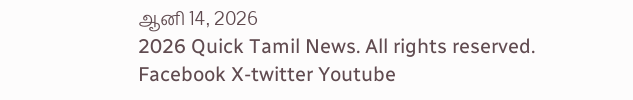ஆனி 14, 2026
2026 Quick Tamil News. All rights reserved.
Facebook X-twitter Youtube